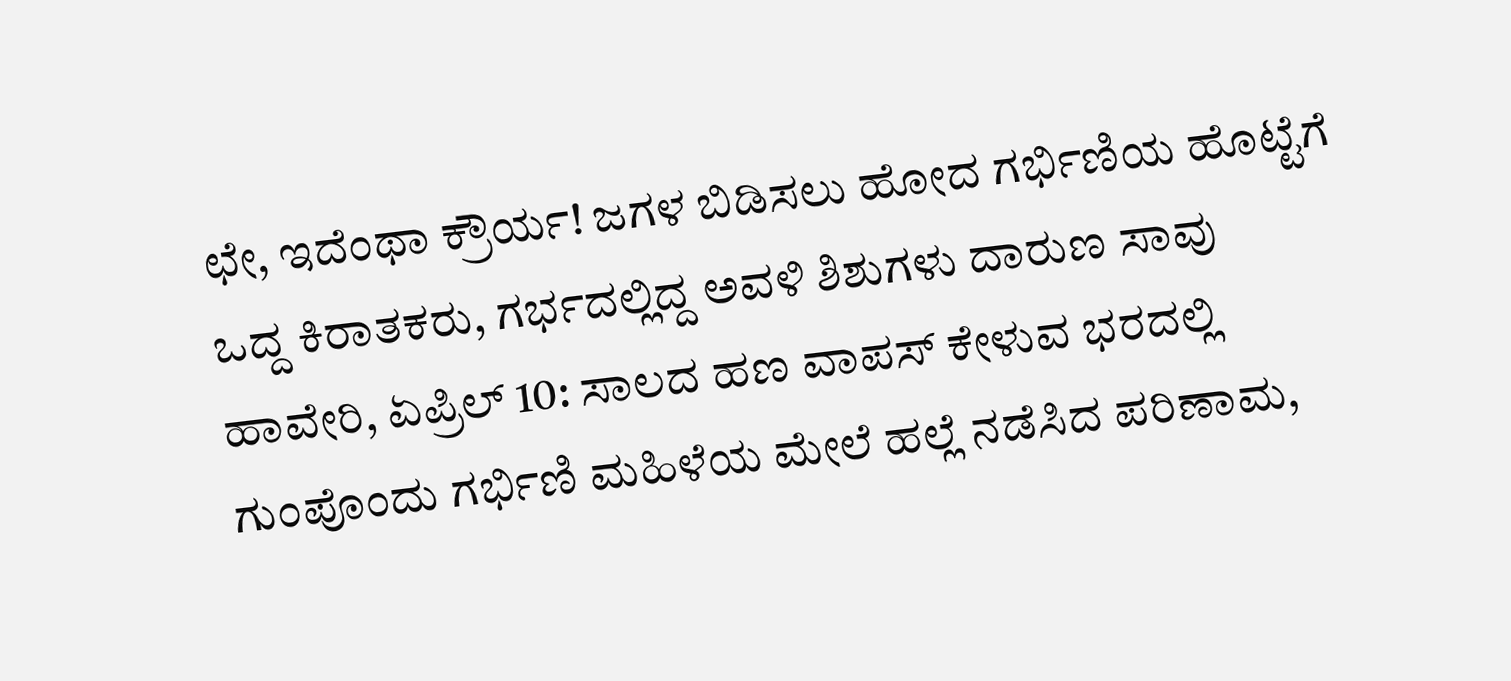ಛೇ, ಇದೆಂಥಾ ಕ್ರೌರ್ಯ! ಜಗಳ ಬಿಡಿಸಲು ಹೋದ ಗರ್ಭಿಣಿಯ ಹೊಟ್ಟೆಗೆ ಒದ್ದ ಕಿರಾತಕರು, ಗರ್ಭದಲ್ಲಿದ್ದ ಅವಳಿ ಶಿಶುಗಳು ದಾರುಣ ಸಾವು
ಹಾವೇರಿ, ಏಪ್ರಿಲ್ 10: ಸಾಲದ ಹಣ ವಾಪಸ್ ಕೇಳುವ ಭರದಲ್ಲಿ ಗುಂಪೊಂದು ಗರ್ಭಿಣಿ ಮಹಿಳೆಯ ಮೇಲೆ ಹಲ್ಲೆ ನಡೆಸಿದ ಪರಿಣಾಮ,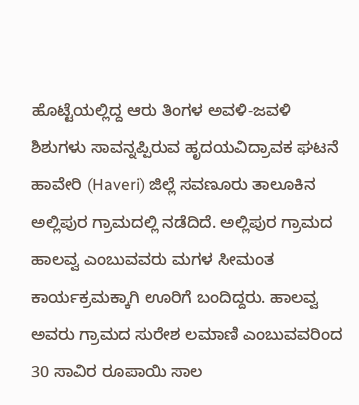ಹೊಟ್ಟೆಯಲ್ಲಿದ್ದ ಆರು ತಿಂಗಳ ಅವಳಿ-ಜವಳಿ ಶಿಶುಗಳು ಸಾವನ್ನಪ್ಪಿರುವ ಹೃದಯವಿದ್ರಾವಕ ಘಟನೆ ಹಾವೇರಿ (Haveri) ಜಿಲ್ಲೆ ಸವಣೂರು ತಾಲೂಕಿನ ಅಲ್ಲಿಪುರ ಗ್ರಾಮದಲ್ಲಿ ನಡೆದಿದೆ. ಅಲ್ಲಿಪುರ ಗ್ರಾಮದ ಹಾಲವ್ವ ಎಂಬುವವರು ಮಗಳ ಸೀಮಂತ ಕಾರ್ಯಕ್ರಮಕ್ಕಾಗಿ ಊರಿಗೆ ಬಂದಿದ್ದರು. ಹಾಲವ್ವ ಅವರು ಗ್ರಾಮದ ಸುರೇಶ ಲಮಾಣಿ ಎಂಬುವವರಿಂದ 30 ಸಾವಿರ ರೂಪಾಯಿ ಸಾಲ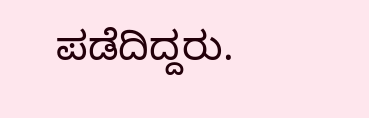ಪಡೆದಿದ್ದರು.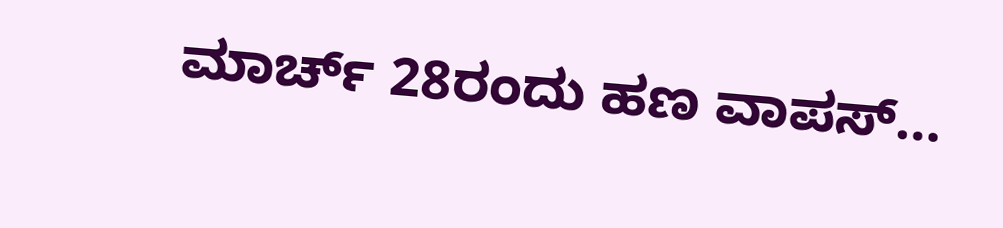ಮಾರ್ಚ್ 28ರಂದು ಹಣ ವಾಪಸ್…